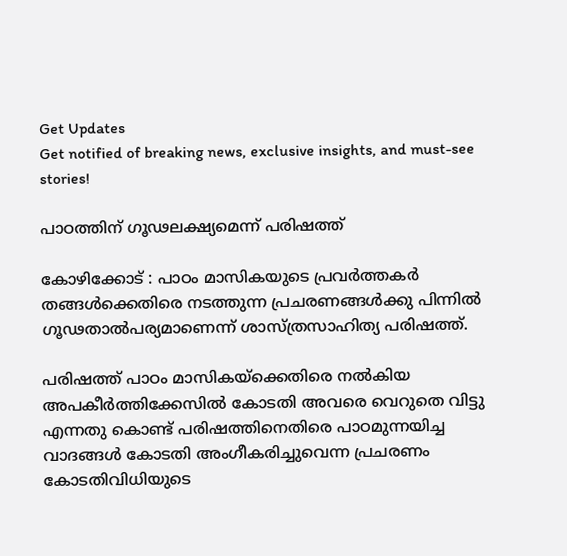Get Updates
Get notified of breaking news, exclusive insights, and must-see stories!

പാഠത്തിന് ഗൂഢലക്ഷ്യമെന്ന് പരിഷത്ത്

കോഴിക്കോട് : പാഠം മാസികയുടെ പ്രവര്‍ത്തകര്‍ തങ്ങള്‍ക്കെതിരെ നടത്തുന്ന പ്രചരണങ്ങള്‍ക്കു പിന്നില്‍ ഗൂഢതാല്‍പര്യമാണെന്ന് ശാസ്ത്രസാഹിത്യ പരിഷത്ത്.

പരിഷത്ത് പാഠം മാസികയ്ക്കെതിരെ നല്‍കിയ അപകീര്‍ത്തിക്കേസില്‍ കോടതി അവരെ വെറുതെ വിട്ടു എന്നതു കൊണ്ട് പരിഷത്തിനെതിരെ പാഠമുന്നയിച്ച വാദങ്ങള്‍ കോടതി അംഗീകരിച്ചുവെന്ന പ്രചരണം കോടതിവിധിയുടെ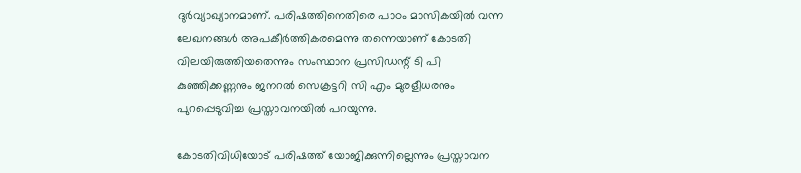ദുര്‍വ്യാഖ്യാനമാണ്. പരിഷത്തിനെതിരെ പാഠം മാസികയില്‍ വന്ന ലേഖനങ്ങള്‍ അപകീര്‍ത്തികരമെന്നു തന്നെയാണ് കോടതി വിലയിരുത്തിയതെന്നും സംസ്ഥാന പ്രസിഡന്റ് ടി പി കുഞ്ഞിക്കണ്ണനും ജനറല്‍ സെക്രട്ടറി സി എം മുരളീധരനും പുറപ്പെടുവിച്ച പ്രസ്താവനയില്‍ പറയുന്നു.

കോടതിവിധിയോട് പരിഷത്ത് യോജിക്കുന്നില്ലെന്നും പ്രസ്താവന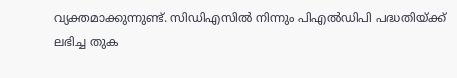വ്യക്തമാക്കുന്നുണ്ട്. സിഡിഎസില്‍ നിന്നും പിഎല്‍ഡിപി പദ്ധതിയ്ക്ക് ലഭിച്ച തുക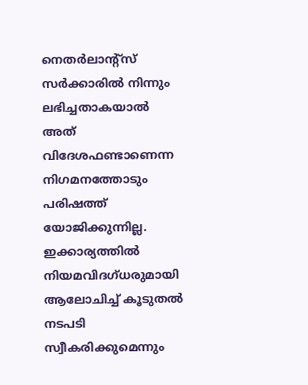നെതര്‍ലാന്റ്സ് സര്‍ക്കാരില്‍ നിന്നും ലഭിച്ചതാകയാല്‍ അത് വിദേശഫണ്ടാണെന്ന നിഗമനത്തോടും പരിഷത്ത് യോജിക്കുന്നില്ല. ഇക്കാര്യത്തില്‍ നിയമവിദഗ്ധരുമായി ആലോചിച്ച് കൂടുതല്‍ നടപടി സ്വീകരിക്കുമെന്നും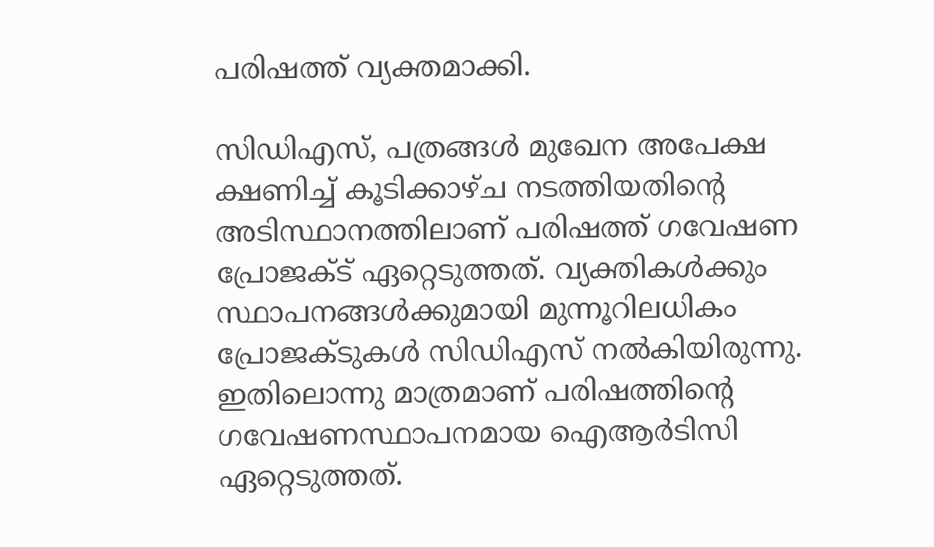പരിഷത്ത് വ്യക്തമാക്കി.

സിഡിഎസ്, പത്രങ്ങള്‍ മുഖേന അപേക്ഷ ക്ഷണിച്ച് കൂടിക്കാഴ്ച നടത്തിയതിന്റെ അടിസ്ഥാനത്തിലാണ് പരിഷത്ത് ഗവേഷണ പ്രോജക്ട് ഏറ്റെടുത്തത്. വ്യക്തികള്‍ക്കും സ്ഥാപനങ്ങള്‍ക്കുമായി മുന്നൂറിലധികം പ്രോജക്ടുകള്‍ സിഡിഎസ് നല്‍കിയിരുന്നു. ഇതിലൊന്നു മാത്രമാണ് പരിഷത്തിന്റെ ഗവേഷണസ്ഥാപനമായ ഐആര്‍ടിസി ഏറ്റെടുത്തത്.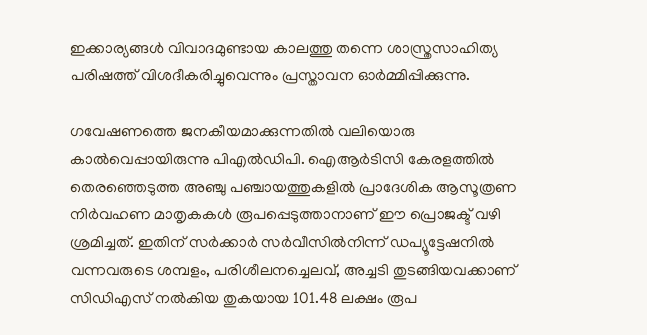ഇക്കാര്യങ്ങള്‍ വിവാദമുണ്ടായ കാലത്തു തന്നെ ശാസ്ത്രസാഹിത്യ പരിഷത്ത് വിശദീകരിച്ചുവെന്നും പ്രസ്താവന ഓര്‍മ്മിപ്പിക്കുന്നു.

ഗവേഷണത്തെ ജനകീയമാക്കുന്നതില്‍ വലിയൊരു കാല്‍വെപ്പായിരുന്നു പിഎല്‍ഡിപി. ഐആര്‍ടിസി കേരളത്തില്‍ തെരഞ്ഞെടുത്ത അഞ്ചു പഞ്ചായത്തുകളില്‍ പ്രാദേശിക ആസൂത്രണ നിര്‍വഹണ മാതൃകകള്‍ രൂപപ്പെടുത്താനാണ് ഈ പ്രൊജക്ട് വഴി ശ്രമിച്ചത്. ഇതിന് സര്‍ക്കാര്‍ സര്‍വീസില്‍നിന്ന് ഡപ്യൂട്ടേഷനില്‍ വന്നവരുടെ ശമ്പളം, പരിശീലനച്ചെലവ്, അച്ചടി തുടങ്ങിയവക്കാണ് സിഡിഎസ് നല്‍കിയ തുകയായ 101.48 ലക്ഷം രൂപ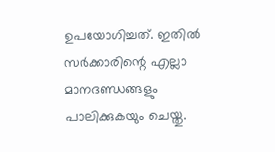ഉപയോഗിച്ചത്. ഇതില്‍ സര്‍ക്കാരിന്റെ എല്ലാ മാനദണ്ഡങ്ങളും പാലിക്കുകയും ചെയ്തു.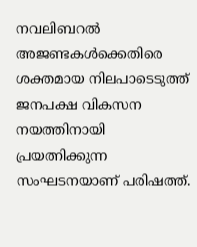നവലിബറല്‍ അജണ്ടകള്‍ക്കെതിരെ ശക്തമായ നിലപാടെടുത്ത് ജനപക്ഷ വികസന നയത്തിനായി പ്രയത്നിക്കുന്ന സംഘടനയാണ് പരിഷത്ത്.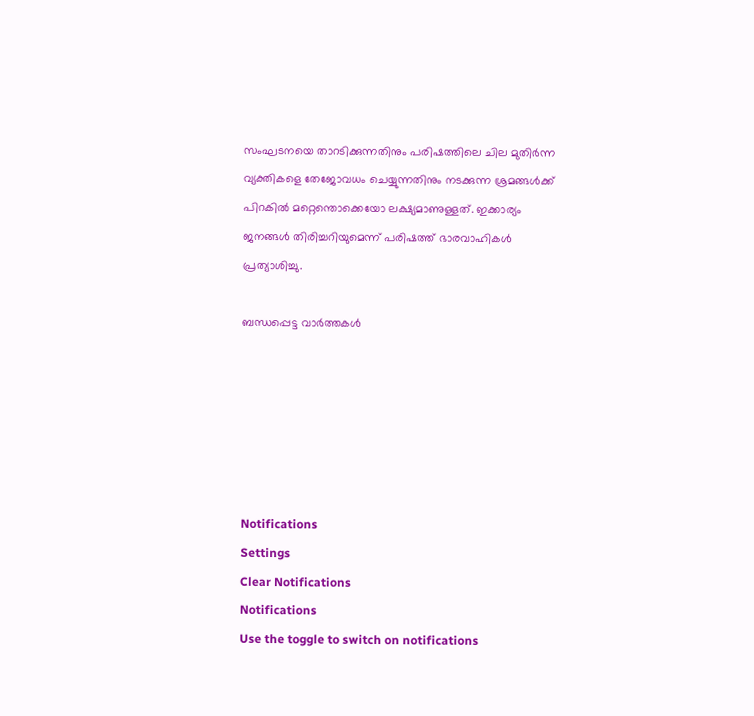സംഘടനയെ താറടിക്കുന്നതിനും പരിഷത്തിലെ ചില മുതിര്‍ന്ന വ്യക്തികളെ തേജോവധം ചെയ്യുന്നതിനും നടക്കുന്ന ശ്രമങ്ങള്‍ക്ക് പിറകില്‍ മറ്റെന്തൊക്കെയോ ലക്ഷ്യമാണുള്ളത്. ഇക്കാര്യം ജനങ്ങള്‍ തിരിച്ചറിയുമെന്ന് പരിഷത്ത് ഭാരവാഹികള്‍ പ്രത്യാശിച്ചു.

ബന്ധപ്പെട്ട വാര്‍ത്തകള്‍






Notifications
Settings
Clear Notifications
Notifications
Use the toggle to switch on notifications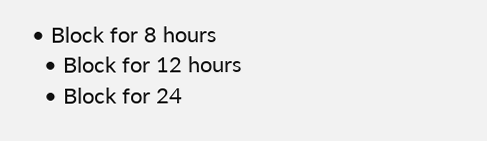• Block for 8 hours
  • Block for 12 hours
  • Block for 24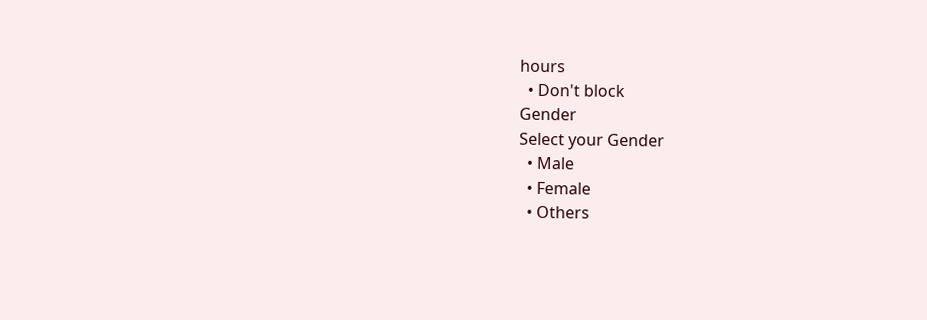hours
  • Don't block
Gender
Select your Gender
  • Male
  • Female
  • Others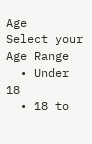Age
Select your Age Range
  • Under 18
  • 18 to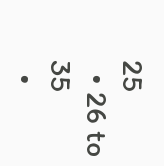25
  • 26 to 35
  •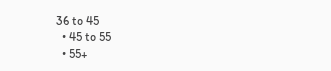36 to 45
  • 45 to 55
  • 55+